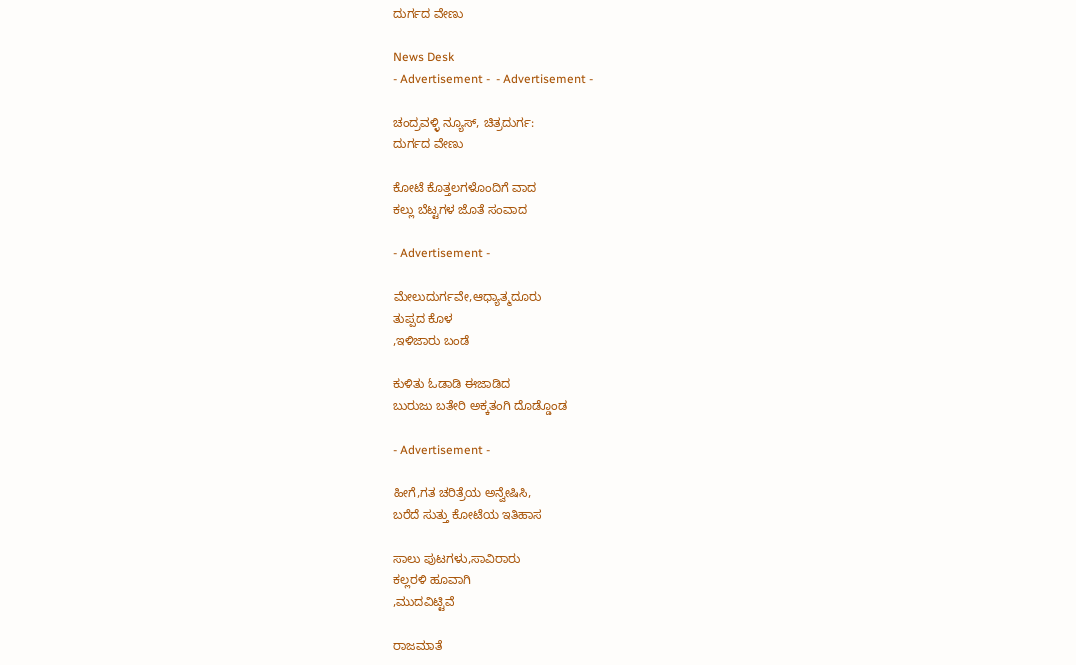ದುರ್ಗದ ವೇಣು

News Desk
- Advertisement -  - Advertisement -

ಚಂದ್ರವಳ್ಳಿ ನ್ಯೂಸ್, ಚಿತ್ರದುರ್ಗ:
ದುರ್ಗದ ವೇಣು

ಕೋಟೆ ಕೊತ್ತಲಗಳೊಂದಿಗೆ ವಾದ
ಕಲ್ಲು ಬೆಟ್ಟಗಳ ಜೊತೆ ಸಂವಾದ

- Advertisement -

ಮೇಲುದುರ್ಗವೇ,ಆಧ್ಯಾತ್ಮದೂರು
ತುಪ್ಪದ ಕೊಳ
,ಇಳಿಜಾರು ಬಂಡೆ

ಕುಳಿತು ಓಡಾಡಿ ಈಜಾಡಿದ
ಬುರುಜು ಬತೇರಿ ಅಕ್ಕತಂಗಿ ದೊಡ್ಡೊಂಡ

- Advertisement -

ಹೀಗೆ,ಗತ ಚರಿತ್ರೆಯ ಅನ್ವೇಷಿಸಿ,
ಬರೆದೆ ಸುತ್ತು ಕೋಟೆಯ ಇತಿಹಾಸ

ಸಾಲು ಪುಟಗಳು,ಸಾವಿರಾರು
ಕಲ್ಲರಳಿ ಹೂವಾಗಿ
,ಮುದವಿಟ್ಟಿವೆ

ರಾಜಮಾತೆ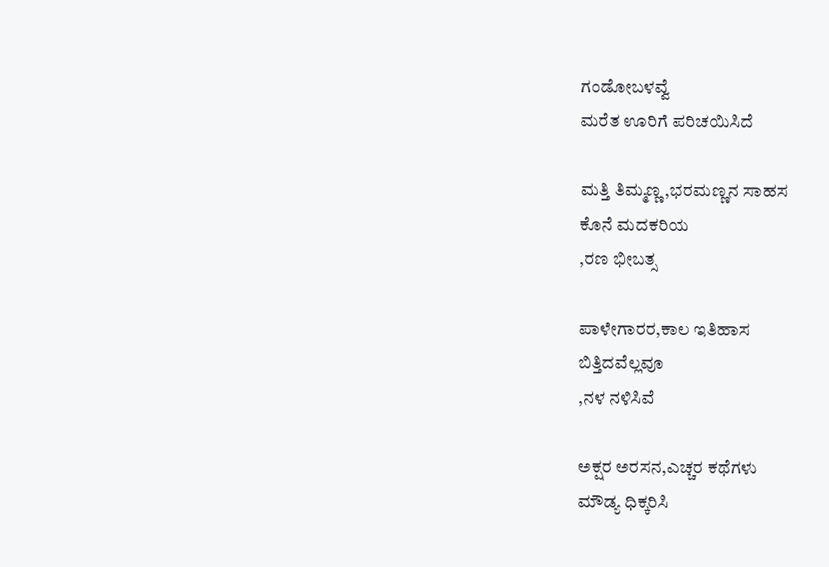ಗಂಡೋಬಳವ್ವೆ
ಮರೆತ ಊರಿಗೆ ಪರಿಚಯಿಸಿದೆ

ಮತ್ತಿ ತಿಮ್ಮಣ್ಣ,ಭರಮಣ್ಣನ ಸಾಹಸ
ಕೊನೆ ಮದಕರಿಯ
,ರಣ ಭೀಬತ್ಸ

ಪಾಳೇಗಾರರ,ಕಾಲ ಇತಿಹಾಸ
ಬಿತ್ತಿದವೆಲ್ಲವೂ
,ನಳ ನಳಿಸಿವೆ

ಅಕ್ಷರ ಅರಸನ,ಎಚ್ಚರ ಕಥೆಗಳು
ಮೌಡ್ಯ ಧಿಕ್ಕರಿಸಿ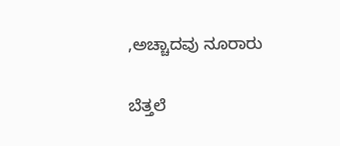,ಅಚ್ಚಾದವು ನೂರಾರು

ಬೆತ್ತಲೆ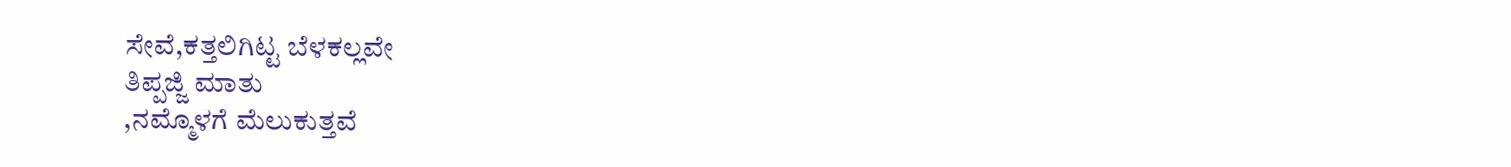ಸೇವೆ,ಕತ್ತಲಿಗಿಟ್ಟ ಬೆಳಕಲ್ಲವೇ
ತಿಪ್ಪಜ್ಜಿ ಮಾತು
,ನಮ್ಮೊಳಗೆ ಮೆಲುಕುತ್ತವೆ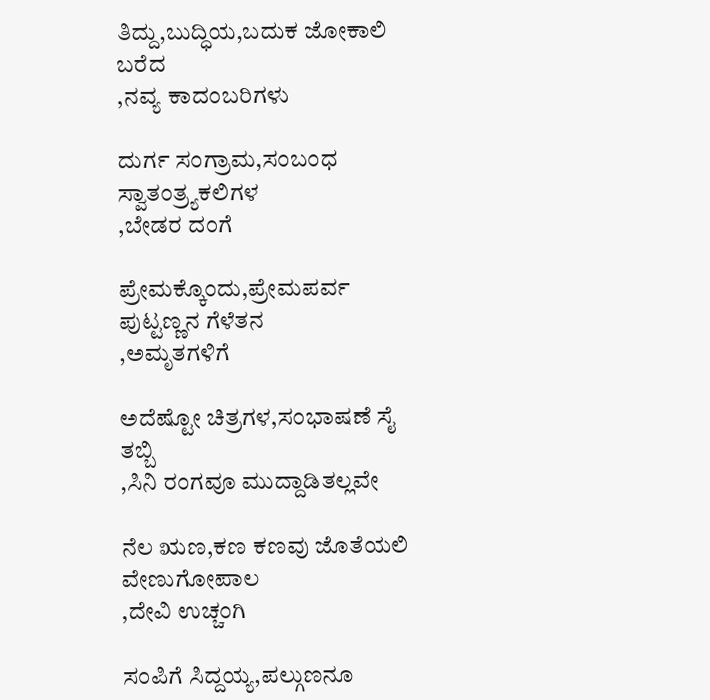ತಿದ್ದು,ಬುದ್ಧಿಯ,ಬದುಕ ಜೋಕಾಲಿ
ಬರೆದ
,ನವ್ಯ ಕಾದಂಬರಿಗಳು

ದುರ್ಗ ಸಂಗ್ರಾಮ,ಸಂಬಂಧ
ಸ್ವಾತಂತ್ರ್ಯಕಲಿಗಳ
,ಬೇಡರ ದಂಗೆ

ಪ್ರೇಮಕ್ಕೊಂದು,ಪ್ರೇಮಪರ್ವ
ಪುಟ್ಟಣ್ಣನ ಗೆಳೆತನ
,ಅಮೃತಗಳಿಗೆ

ಅದೆಷ್ಟೋ ಚಿತ್ರಗಳ,ಸಂಭಾಷಣೆ ಸೈ
ತಬ್ಬಿ
,ಸಿನಿ ರಂಗವೂ ಮುದ್ದಾಡಿತಲ್ಲವೇ

ನೆಲ ಋಣ,ಕಣ ಕಣವು ಜೊತೆಯಲಿ
ವೇಣುಗೋಪಾಲ
,ದೇವಿ ಉಚ್ಚಂಗಿ

ಸಂಪಿಗೆ ಸಿದ್ದಯ್ಯ,ಪಲ್ಗುಣನೂ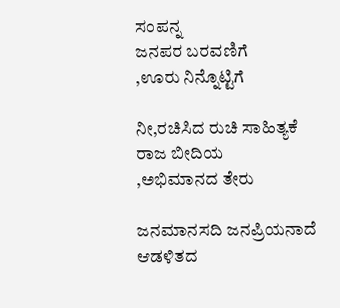ಸಂಪನ್ನ
ಜನಪರ ಬರವಣಿಗೆ
,ಊರು ನಿನ್ನೊಟ್ಟಿಗೆ

ನೀ,ರಚಿಸಿದ ರುಚಿ ಸಾಹಿತ್ಯಕೆ
ರಾಜ ಬೀದಿಯ
,ಅಭಿಮಾನದ ತೇರು

ಜನಮಾನಸದಿ ಜನಪ್ರಿಯನಾದೆ
ಆಡಳಿತದ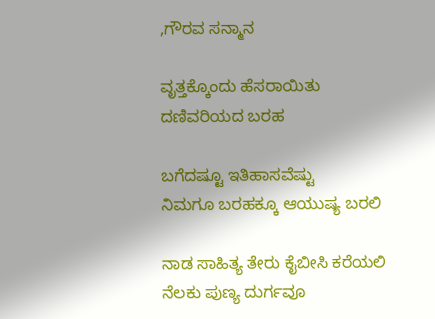,ಗೌರವ ಸನ್ಮಾನ

ವೃತ್ತಕ್ಕೊಂದು ಹೆಸರಾಯಿತು
ದಣಿವರಿಯದ ಬರಹ

ಬಗೆದಷ್ಟೂ ಇತಿಹಾಸವೆಷ್ಟು
ನಿಮಗೂ ಬರಹಕ್ಕೂ ಆಯುಷ್ಯ ಬರಲಿ

ನಾಡ ಸಾಹಿತ್ಯ ತೇರು ಕೈಬೀಸಿ ಕರೆಯಲಿ
ನೆಲಕು ಪುಣ್ಯ ದುರ್ಗವೂ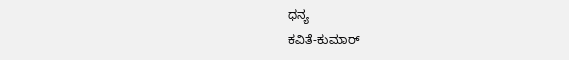ಧನ್ಯ
ಕವಿತೆ-ಕುಮಾರ್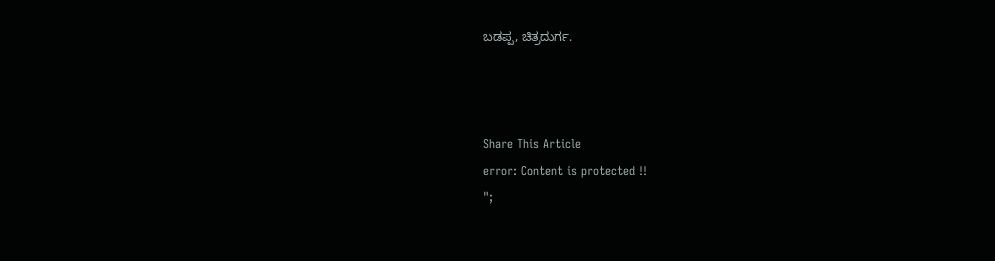ಬಡಪ್ಪ, ಚಿತ್ರದುರ್ಗ.



Share This Article
error: Content is protected !!
";